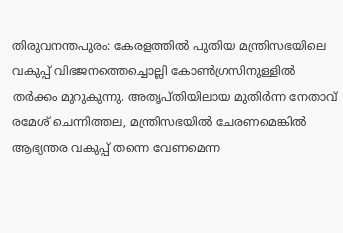തിരുവനന്തപുരം: കേരളത്തിൽ പുതിയ മന്ത്രിസഭയിലെ വകുപ്പ് വിഭജനത്തെച്ചൊല്ലി കോൺഗ്രസിനുള്ളിൽ തർക്കം മുറുകുന്നു. അതൃപ്തിയിലായ മുതിർന്ന നേതാവ് രമേശ് ചെന്നിത്തല, മന്ത്രിസഭയിൽ ചേരണമെങ്കിൽ ആഭ്യന്തര വകുപ്പ് തന്നെ വേണമെന്ന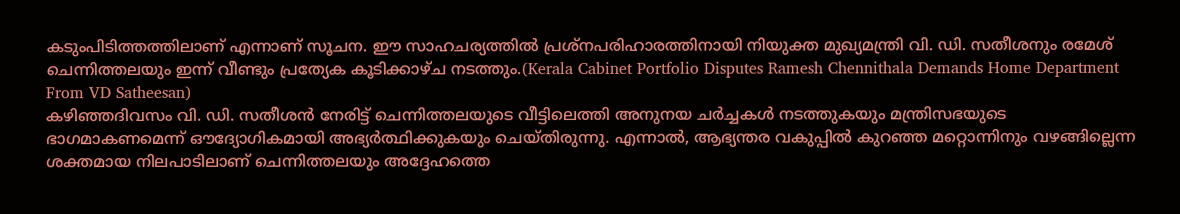കടുംപിടിത്തത്തിലാണ് എന്നാണ് സൂചന. ഈ സാഹചര്യത്തിൽ പ്രശ്നപരിഹാരത്തിനായി നിയുക്ത മുഖ്യമന്ത്രി വി. ഡി. സതീശനും രമേശ് ചെന്നിത്തലയും ഇന്ന് വീണ്ടും പ്രത്യേക കൂടിക്കാഴ്ച നടത്തും.(Kerala Cabinet Portfolio Disputes Ramesh Chennithala Demands Home Department From VD Satheesan)
കഴിഞ്ഞദിവസം വി. ഡി. സതീശൻ നേരിട്ട് ചെന്നിത്തലയുടെ വീട്ടിലെത്തി അനുനയ ചർച്ചകൾ നടത്തുകയും മന്ത്രിസഭയുടെ ഭാഗമാകണമെന്ന് ഔദ്യോഗികമായി അഭ്യർത്ഥിക്കുകയും ചെയ്തിരുന്നു. എന്നാൽ, ആഭ്യന്തര വകുപ്പിൽ കുറഞ്ഞ മറ്റൊന്നിനും വഴങ്ങില്ലെന്ന ശക്തമായ നിലപാടിലാണ് ചെന്നിത്തലയും അദ്ദേഹത്തെ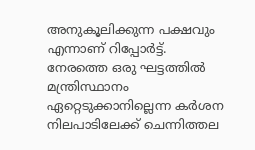അനുകൂലിക്കുന്ന പക്ഷവും എന്നാണ് റിപ്പോർട്ട്.
നേരത്തെ ഒരു ഘട്ടത്തിൽ മന്ത്രിസ്ഥാനം ഏറ്റെടുക്കാനില്ലെന്ന കർശന നിലപാടിലേക്ക് ചെന്നിത്തല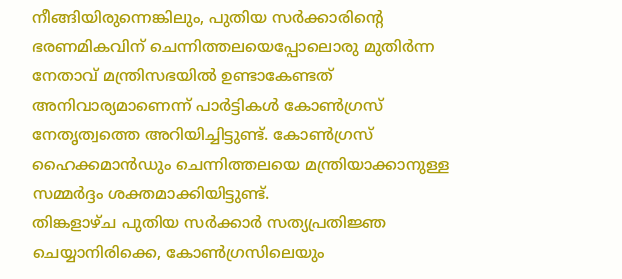നീങ്ങിയിരുന്നെങ്കിലും, പുതിയ സർക്കാരിന്റെ ഭരണമികവിന് ചെന്നിത്തലയെപ്പോലൊരു മുതിർന്ന നേതാവ് മന്ത്രിസഭയിൽ ഉണ്ടാകേണ്ടത് അനിവാര്യമാണെന്ന് പാർട്ടികൾ കോൺഗ്രസ് നേതൃത്വത്തെ അറിയിച്ചിട്ടുണ്ട്. കോൺഗ്രസ് ഹൈക്കമാൻഡും ചെന്നിത്തലയെ മന്ത്രിയാക്കാനുള്ള സമ്മർദ്ദം ശക്തമാക്കിയിട്ടുണ്ട്.
തിങ്കളാഴ്ച പുതിയ സർക്കാർ സത്യപ്രതിജ്ഞ ചെയ്യാനിരിക്കെ, കോൺഗ്രസിലെയും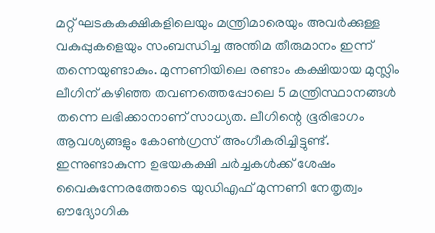മറ്റ് ഘടകകക്ഷികളിലെയും മന്ത്രിമാരെയും അവർക്കുള്ള വകുപ്പുകളെയും സംബന്ധിച്ച അന്തിമ തീരുമാനം ഇന്ന് തന്നെയുണ്ടാകും. മുന്നണിയിലെ രണ്ടാം കക്ഷിയായ മുസ്ലിം ലീഗിന് കഴിഞ്ഞ തവണത്തെപ്പോലെ 5 മന്ത്രിസ്ഥാനങ്ങൾ തന്നെ ലഭിക്കാനാണ് സാധ്യത. ലീഗിന്റെ ഭൂരിഭാഗം ആവശ്യങ്ങളും കോൺഗ്രസ് അംഗീകരിച്ചിട്ടുണ്ട്. ഇന്നുണ്ടാകുന്ന ഉഭയകക്ഷി ചർച്ചകൾക്ക് ശേഷം വൈകുന്നേരത്തോടെ യുഡിഎഫ് മുന്നണി നേതൃത്വം ഔദ്യോഗിക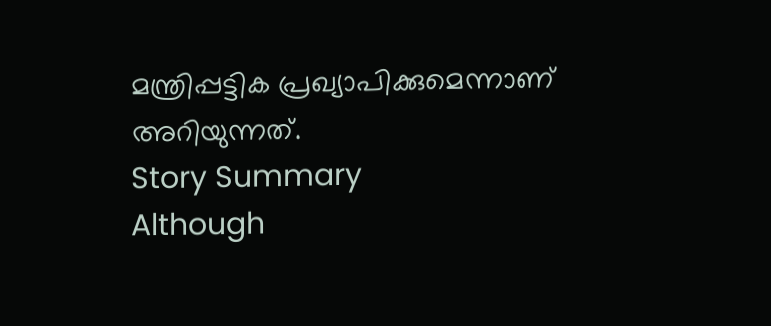മന്ത്രിപ്പട്ടിക പ്രഖ്യാപിക്കുമെന്നാണ് അറിയുന്നത്.
Story Summary
Although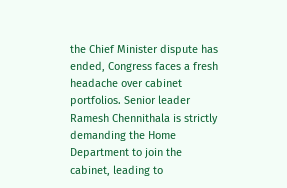the Chief Minister dispute has ended, Congress faces a fresh headache over cabinet portfolios. Senior leader Ramesh Chennithala is strictly demanding the Home Department to join the cabinet, leading to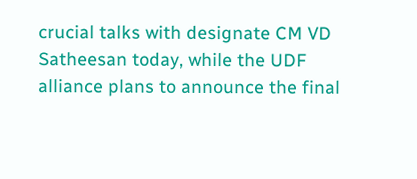crucial talks with designate CM VD Satheesan today, while the UDF alliance plans to announce the final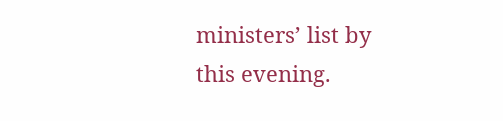ministers’ list by this evening.